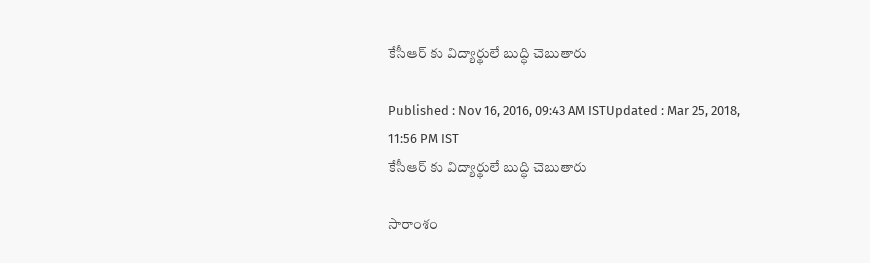కేసీఆర్ కు విద్యార్థులే బుద్ధి చెబుతారు

Published : Nov 16, 2016, 09:43 AM ISTUpdated : Mar 25, 2018, 11:56 PM IST
కేసీఆర్ కు విద్యార్థులే బుద్ధి చెబుతారు

సారాంశం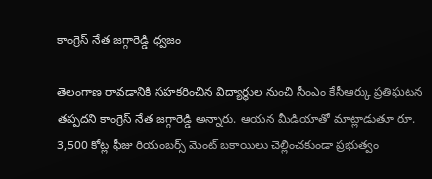కాంగ్రెస్ నేత జగ్గారెడ్డి ధ్వజం

తెలంగాణ రావడానికి సహకరించిన విద్యార్థుల నుంచి సీంఎం కేసీఆర్కు ప్రతిఘటన తప్పదని కాంగ్రెస్ నేత జగ్గారెడ్డి అన్నారు. ఆయన మీడియాతో మాట్లాడుతూ రూ. 3,500 కోట్ల ఫీజు రియంబర్స్ మెంట్ బకాయిలు చెల్లించకుండా ప్రభుత్వం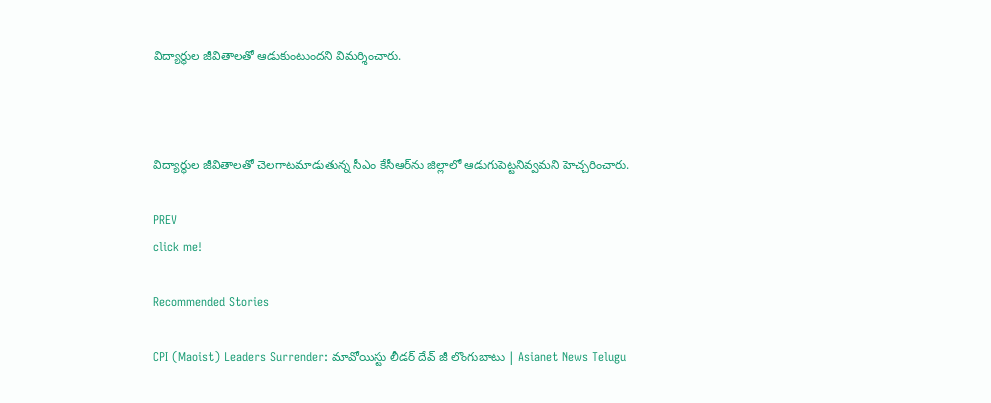విద్యార్థుల జీవితాలతో ఆడుకుంటుందని విమర్శించారు.



విద్యార్థుల జీవితాలతో చెలగాటమాడుతున్న సీఎం కేసీఆర్‌ను జిల్లాలో ఆడుగుపెట్టనివ్వమని హెచ్చరించారు.

PREV
click me!

Recommended Stories

CPI (Maoist) Leaders Surrender: మావోయిస్టు లీడర్ దేవ్ జీ లొంగుబాటు | Asianet News Telugu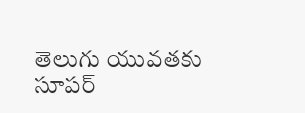తెలుగు యువతకు సూపర్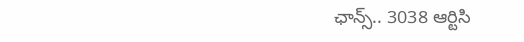ఛాన్స్.. 3038 ఆర్టిసి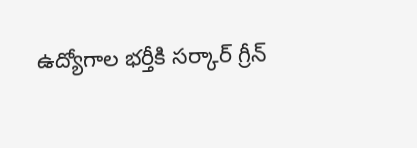ఉద్యోగాల భర్తీకి సర్కార్ గ్రీన్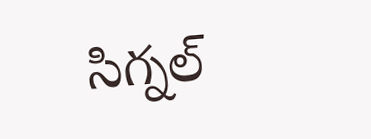సిగ్నల్